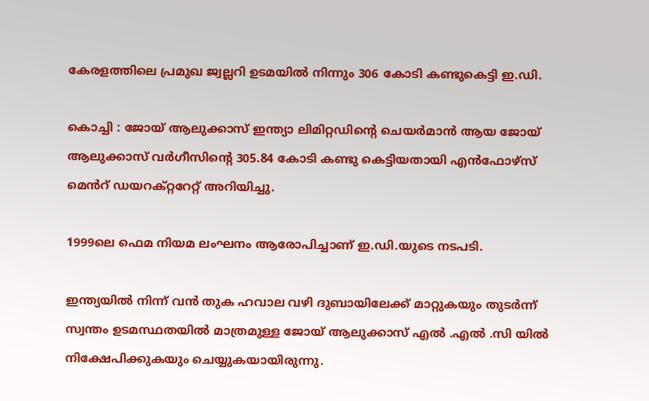കേരളത്തിലെ പ്രമുഖ ജ്വല്ലറി ഉടമയിൽ നിന്നും 306 കോടി കണ്ടുകെട്ടി ഇ.ഡി.

കൊച്ചി : ജോയ് ആലുക്കാസ് ഇന്ത്യാ ലിമിറ്റഡിൻ്റെ ചെയർമാൻ ആയ ജോയ് ആലുക്കാസ് വർഗീസിൻ്റെ 305.84 കോടി കണ്ടു കെട്ടിയതായി എൻഫോഴ്സ് മെൻറ് ഡയറക്റ്ററേറ്റ് അറിയിച്ചു.

1999ലെ ഫെമ നിയമ ലംഘനം ആരോപിച്ചാണ് ഇ.ഡി.യുടെ നടപടി.

ഇന്ത്യയിൽ നിന്ന് വൻ തുക ഹവാല വഴി ദുബായിലേക്ക് മാറ്റുകയും തുടർന്ന് സ്വന്തം ഉടമസ്ഥതയിൽ മാത്രമുള്ള ജോയ് ആലുക്കാസ് എൽ .എൽ .സി യിൽ നിക്ഷേപിക്കുകയും ചെയ്യുകയായിരുന്നു.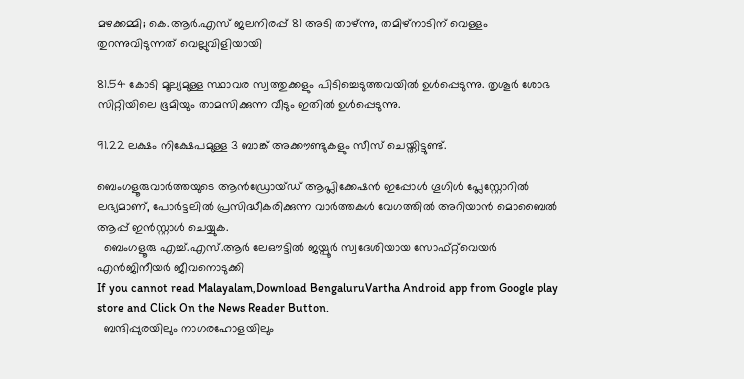മഴക്കമ്മി; കെ.ആർ.എസ് ജലനിരപ്പ് 81 അടി താഴ്ന്നു, തമിഴ്‌നാടിന് വെള്ളം തുറന്നുവിടുന്നത് വെല്ലുവിളിയായി

81.54 കോടി മൂല്യമുള്ള സ്ഥാവര സ്വത്തുക്കളും പിടിച്ചെടുത്തവയിൽ ഉൾപ്പെടുന്നു. തൃശൂർ ശോഭ സിറ്റിയിലെ ഭൂമിയും താമസിക്കുന്ന വീടും ഇതിൽ ഉൾപ്പെടുന്നു.

91.22 ലക്ഷം നിക്ഷേപമുള്ള 3 ബാങ്ക് അക്കൗണ്ടുകളും സീസ് ചെയ്തിട്ടുണ്ട്.

ബെംഗളൂരുവാർത്തയുടെ ആൻഡ്രോയ്ഡ് ആപ്ലിക്കേഷൻ ഇപ്പോൾ ഗൂഗിൾ പ്ലേസ്റ്റോറിൽ ലഭ്യമാണ്, പോർട്ടലിൽ പ്രസിദ്ധീകരിക്കുന്ന വാർത്തകൾ വേഗത്തിൽ അറിയാൻ മൊബൈൽ ആപ്പ് ഇൻസ്റ്റാൾ ചെയ്യുക.
  ബെംഗളൂരു എച്ച്.എസ്.ആർ ലേഔട്ടിൽ ജയ്പൂർ സ്വദേശിയായ സോഫ്റ്റ്‌വെയർ എൻജിനീയർ ജീവനൊടുക്കി
If you cannot read Malayalam,Download BengaluruVartha Android app from Google play store and Click On the News Reader Button.
  ബന്ദിപ്പുരയിലും നാഗരഹോളയിലും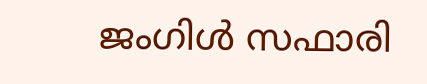ജംഗിൾ സഫാരി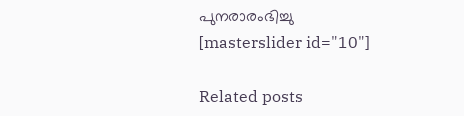പുനരാരംഭിച്ചു
[masterslider id="10"]

Related posts